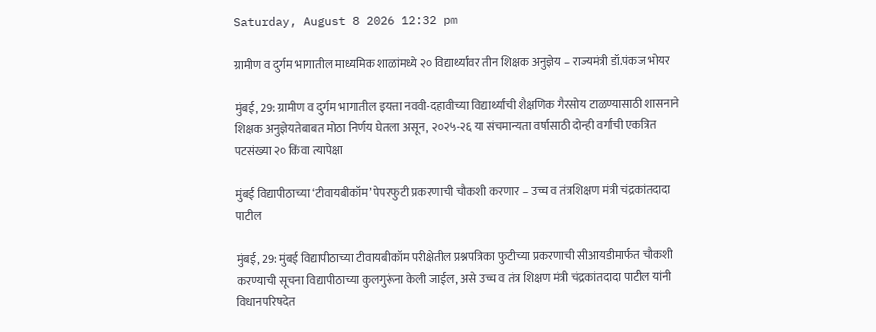Saturday, August 8 2026 12:32 pm

ग्रामीण व दुर्गम भागातील माध्यमिक शाळांमध्ये २० विद्यार्थ्यांवर तीन शिक्षक अनुज्ञेय – राज्यमंत्री डॉ.पंकज भोयर

मुंबई, 29: ग्रामीण व दुर्गम भागातील इयत्ता नववी-दहावीच्या विद्यार्थ्यांची शैक्षणिक गैरसोय टाळण्यासाठी शासनाने शिक्षक अनुज्ञेयतेबाबत मोठा निर्णय घेतला असून, २०२५-२६ या संचमान्यता वर्षासाठी दोन्ही वर्गांची एकत्रित पटसंख्या २० किंवा त्यापेक्षा

मुंबई विद्यापीठाच्या ‘टीवायबीकॉम’ पेपरफुटी प्रकरणाची चौकशी करणार – उच्च व तंत्रशिक्षण मंत्री चंद्रकांतदादा पाटील

मुंबई, 29: मुंबई विद्यापीठाच्या टीवायबीकॉम परीक्षेतील प्रश्नपत्रिका फुटीच्या प्रकरणाची सीआयडीमार्फत चौकशी करण्याची सूचना विद्यापीठाच्या कुलगुरूंना केली जाईल, असे उच्च व तंत्र शिक्षण मंत्री चंद्रकांतदादा पाटील यांनी विधानपरिषदेत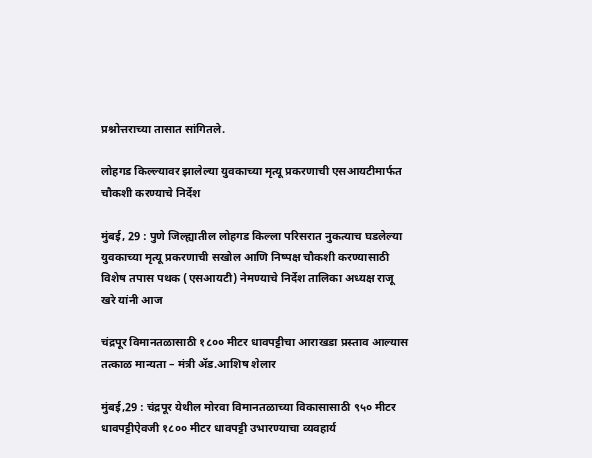प्रश्नोत्तराच्या तासात सांगितले.

लोहगड किल्ल्यावर झालेल्या युवकाच्या मृत्यू प्रकरणाची एसआयटीमार्फत चौकशी करण्याचे निर्देश

मुंबई, 29 : पुणे जिल्ह्यातील लोहगड किल्ला परिसरात नुकत्याच घडलेल्या युवकाच्या मृत्यू प्रकरणाची सखोल आणि निष्पक्ष चौकशी करण्यासाठी विशेष तपास पथक (एसआयटी) नेमण्याचे निर्देश तालिका अध्यक्ष राजू खरे यांनी आज

चंद्रपूर विमानतळासाठी १८०० मीटर धावपट्टीचा आराखडा प्रस्ताव आल्यास तत्काळ मान्यता – मंत्री ॲड.आशिष शेलार

मुंबई,29 : चंद्रपूर येथील मोरवा विमानतळाच्या विकासासाठी ९५० मीटर धावपट्टीऐवजी १८०० मीटर धावपट्टी उभारण्याचा व्यवहार्य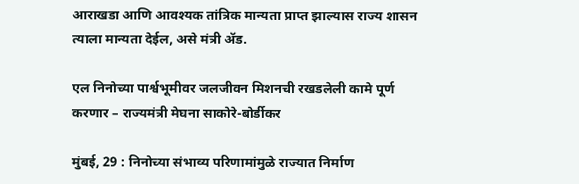आराखडा आणि आवश्यक तांत्रिक मान्यता प्राप्त झाल्यास राज्य शासन त्याला मान्यता देईल, असे मंत्री ॲड.

एल निनोच्या पार्श्वभूमीवर जलजीवन मिशनची रखडलेली कामे पूर्ण करणार – राज्यमंत्री मेघना साकोरे-बोर्डीकर

मुंबई, 29 : निनोच्या संभाव्य परिणामांमुळे राज्यात निर्माण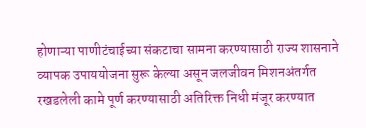होणाऱ्या पाणीटंचाईच्या संकटाचा सामना करण्यासाठी राज्य शासनाने व्यापक उपाययोजना सुरू केल्या असून जलजीवन मिशनअंतर्गत रखडलेली कामे पूर्ण करण्यासाठी अतिरिक्त निधी मंजूर करण्यात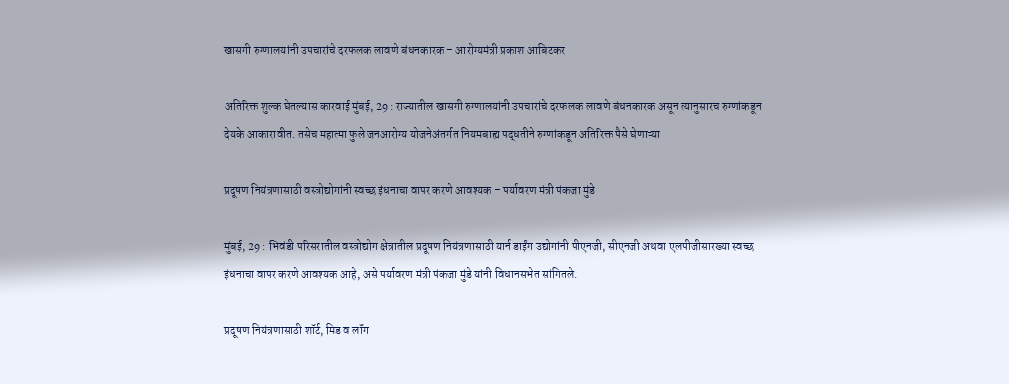खासगी रुग्णालयांनी उपचारांचे दरफलक लावणे बंधनकारक – आरोग्यमंत्री प्रकाश आबिटकर

अतिरिक्त शुल्क घेतल्यास कारवाई मुंबई, 29 : राज्यातील खासगी रुग्णालयांनी उपचारांचे दरफलक लावणे बंधनकारक असून त्यानुसारच रुग्णांकडून देयके आकारावीत. तसेच महात्मा फुले जनआरोग्य योजनेअंतर्गत नियमबाह्य पद्धतीने रुग्णांकडून अतिरिक्त पैसे घेणाऱ्या

प्रदूषण नियंत्रणासाठी वस्त्रोद्योगांनी स्वच्छ इंधनाचा वापर करणे आवश्यक – पर्यावरण मंत्री पंकजा मुंडे

मुंबई, 29 : भिवंडी परिसरातील वस्त्रोद्योग क्षेत्रातील प्रदूषण नियंत्रणासाठी यार्न डाईंग उद्योगांनी पीएनजी, सीएनजी अथवा एलपीजीसारख्या स्वच्छ इंधनाचा वापर करणे आवश्यक आहे, असे पर्यावरण मंत्री पंकजा मुंडे यांनी विधानसभेत सांगितले.

प्रदूषण नियंत्रणासाठी शॉर्ट, मिड व लॉंग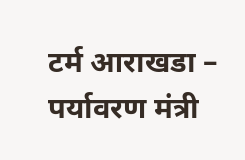टर्म आराखडा – पर्यावरण मंत्री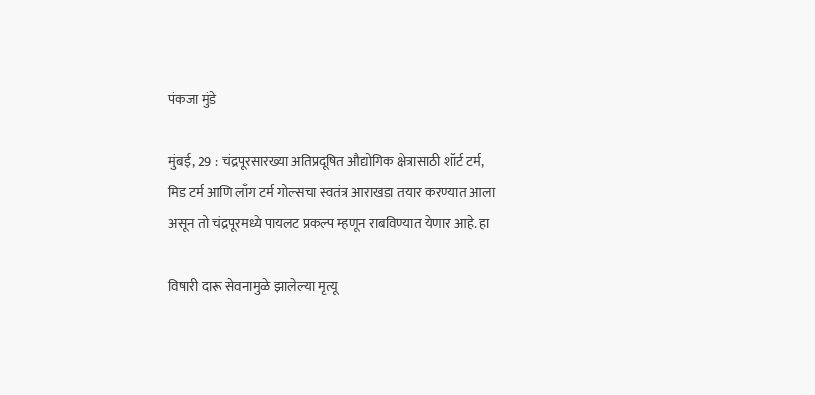पंकजा मुंडे

मुंबई, 29 : चंद्रपूरसारख्या अतिप्रदूषित औद्योगिक क्षेत्रासाठी शॉर्ट टर्म, मिड टर्म आणि लाँग टर्म गोल्सचा स्वतंत्र आराखडा तयार करण्यात आला असून तो चंद्रपूरमध्ये पायलट प्रकल्प म्हणून राबविण्यात येणार आहे. हा

विषारी दारू सेवनामुळे झालेल्या मृत्यू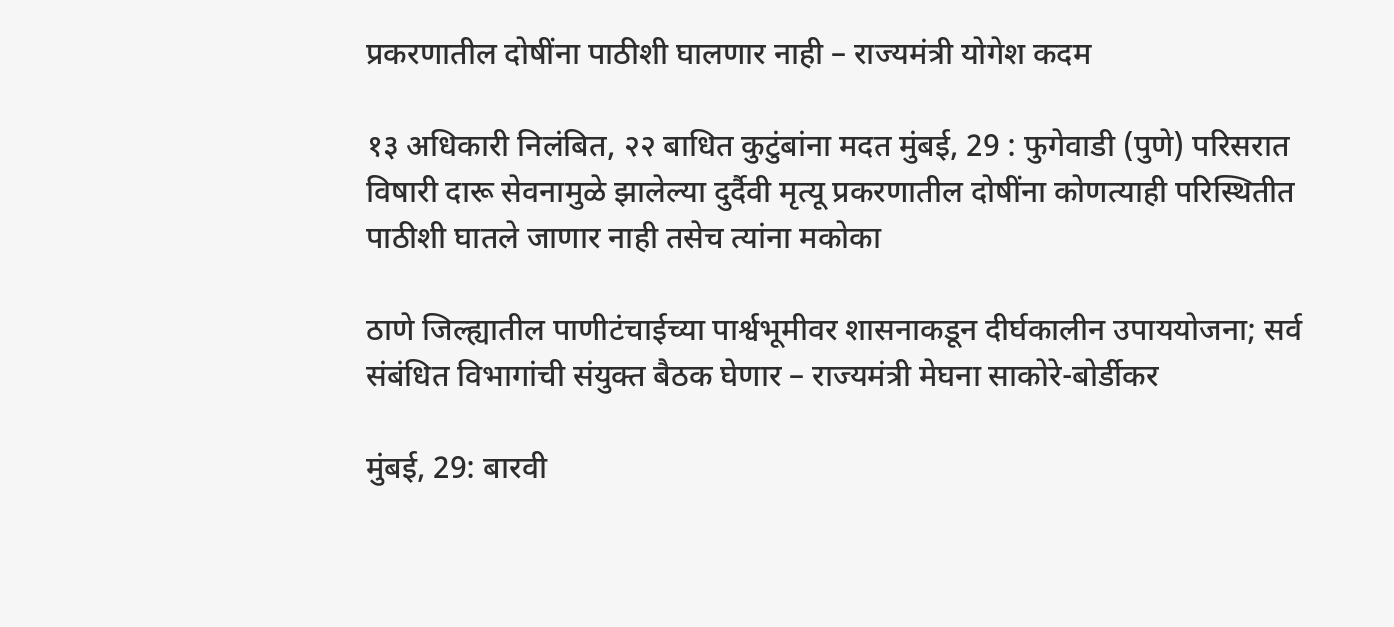प्रकरणातील दोषींना पाठीशी घालणार नाही – राज्यमंत्री योगेश कदम

१३ अधिकारी निलंबित, २२ बाधित कुटुंबांना मदत मुंबई, 29 : फुगेवाडी (पुणे) परिसरात विषारी दारू सेवनामुळे झालेल्या दुर्दैवी मृत्यू प्रकरणातील दोषींना कोणत्याही परिस्थितीत पाठीशी घातले जाणार नाही तसेच त्यांना मकोका

ठाणे जिल्ह्यातील पाणीटंचाईच्या पार्श्वभूमीवर शासनाकडून दीर्घकालीन उपाययोजना; सर्व संबंधित विभागांची संयुक्त बैठक घेणार – राज्यमंत्री मेघना साकोरे-बोर्डीकर

मुंबई, 29: बारवी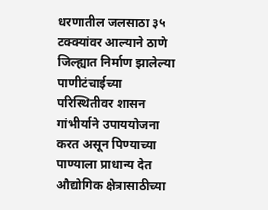धरणातील जलसाठा ३५ टक्क्यांवर आल्याने ठाणे जिल्ह्यात निर्माण झालेल्या पाणीटंचाईच्या परिस्थितीवर शासन गांभीर्याने उपाययोजना करत असून पिण्याच्या पाण्याला प्राधान्य देत औद्योगिक क्षेत्रासाठीच्या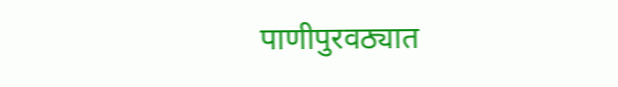पाणीपुरवठ्यात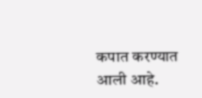कपात करण्यात आली आहे.